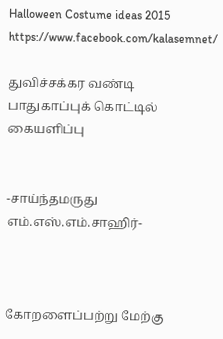Halloween Costume ideas 2015
https://www.facebook.com/kalasemnet/

துவிச்சக்கர வண்டி பாதுகாப்புக் கொட்டில் கையளிப்பு


-சாய்ந்தமருது எம்.எஸ்.எம்.சாஹிர்-



கோறளைப்பற்று மேற்கு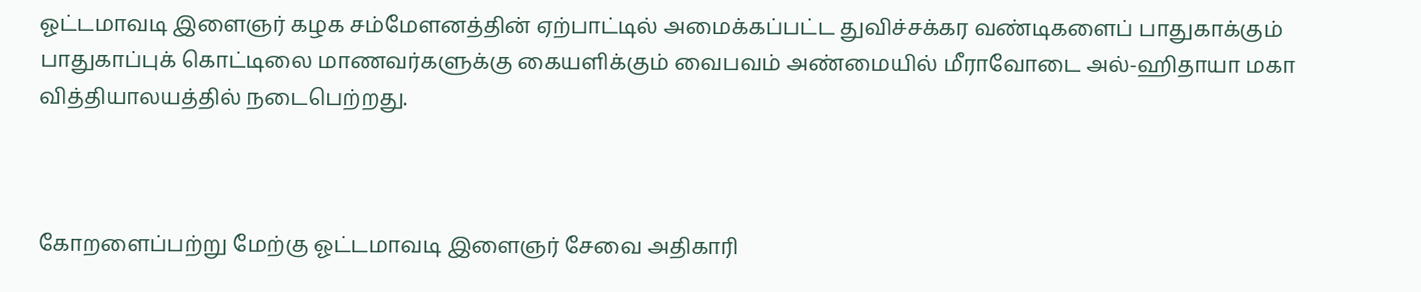ஓட்டமாவடி இளைஞர் கழக சம்மேளனத்தின் ஏற்பாட்டில் அமைக்கப்பட்ட துவிச்சக்கர வண்டிகளைப் பாதுகாக்கும் பாதுகாப்புக் கொட்டிலை மாணவர்களுக்கு கையளிக்கும் வைபவம் அண்மையில் மீராவோடை அல்-ஹிதாயா மகா வித்தியாலயத்தில் நடைபெற்றது.



கோறளைப்பற்று மேற்கு ஓட்டமாவடி இளைஞர் சேவை அதிகாரி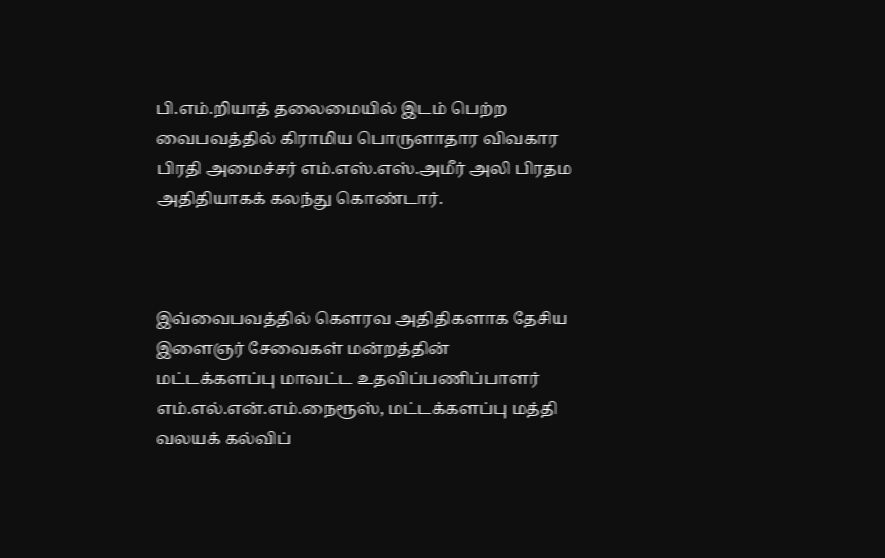பி.எம்.றியாத் தலைமையில் இடம் பெற்ற வைபவத்தில் கிராமிய பொருளாதார விவகார பிரதி அமைச்சர் எம்.எஸ்.எஸ்.அமீர் அலி பிரதம அதிதியாகக் கலந்து கொண்டார்.



இவ்வைபவத்தில் கௌரவ அதிதிகளாக தேசிய இளைஞர் சேவைகள் மன்றத்தின் மட்டக்களப்பு மாவட்ட உதவிப்பணிப்பாளர் எம்.எல்.என்.எம்.நைரூஸ், மட்டக்களப்பு மத்தி வலயக் கல்விப்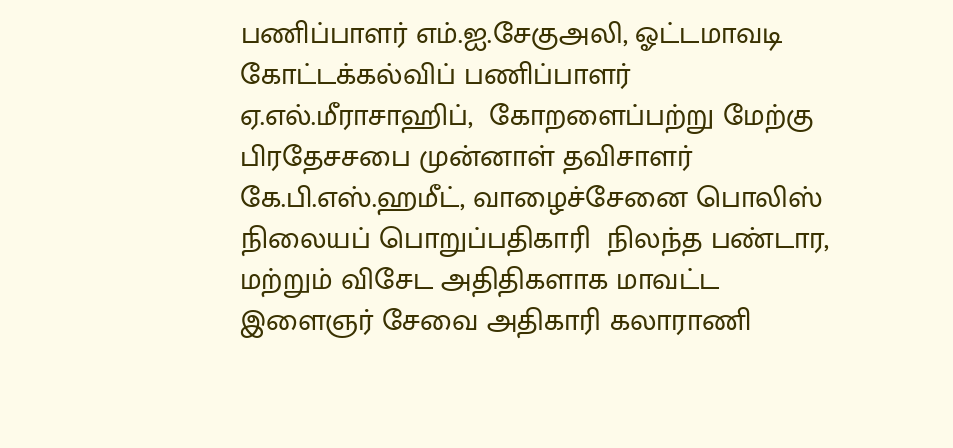பணிப்பாளர் எம்.ஐ.சேகுஅலி, ஓட்டமாவடி கோட்டக்கல்விப் பணிப்பாளர் ஏ.எல்.மீராசாஹிப்,  கோறளைப்பற்று மேற்கு பிரதேசசபை முன்னாள் தவிசாளர் கே.பி.எஸ்.ஹமீட், வாழைச்சேனை பொலிஸ் நிலையப் பொறுப்பதிகாரி  நிலந்த பண்டார, மற்றும் விசேட அதிதிகளாக மாவட்ட இளைஞர் சேவை அதிகாரி கலாராணி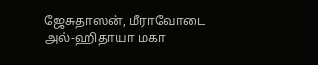ஜேசுதாஸன், மீராவோடை அல்-ஹிதாயா மகா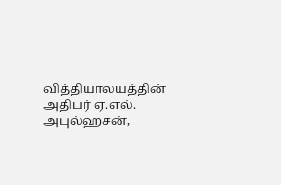வித்தியாலயத்தின் அதிபர் ஏ.எல். அபுல்ஹசன்,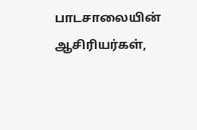பாடசாலையின் ஆசிரியர்கள்,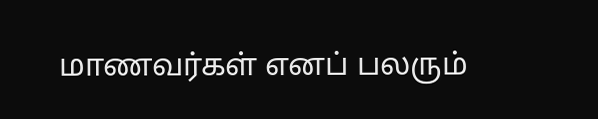மாணவர்கள் எனப் பலரும்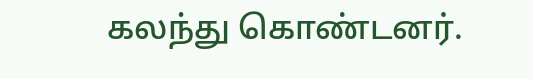கலந்து கொண்டனர்.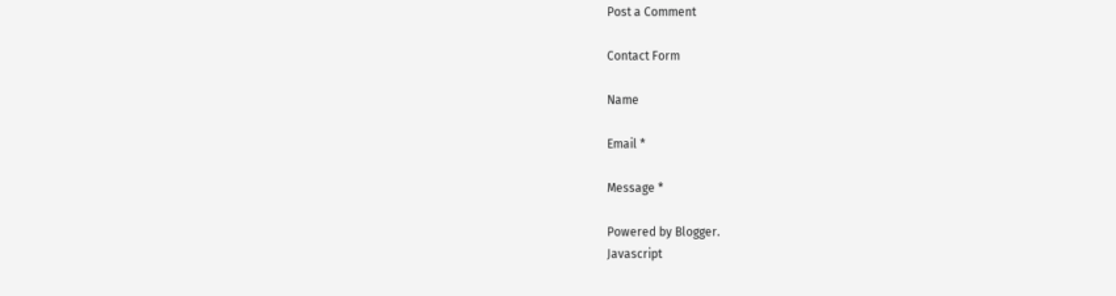Post a Comment

Contact Form

Name

Email *

Message *

Powered by Blogger.
Javascript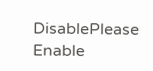DisablePlease Enable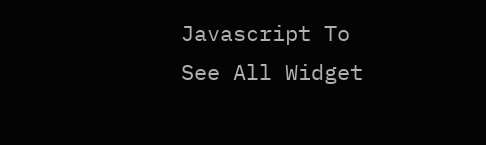Javascript To See All Widget